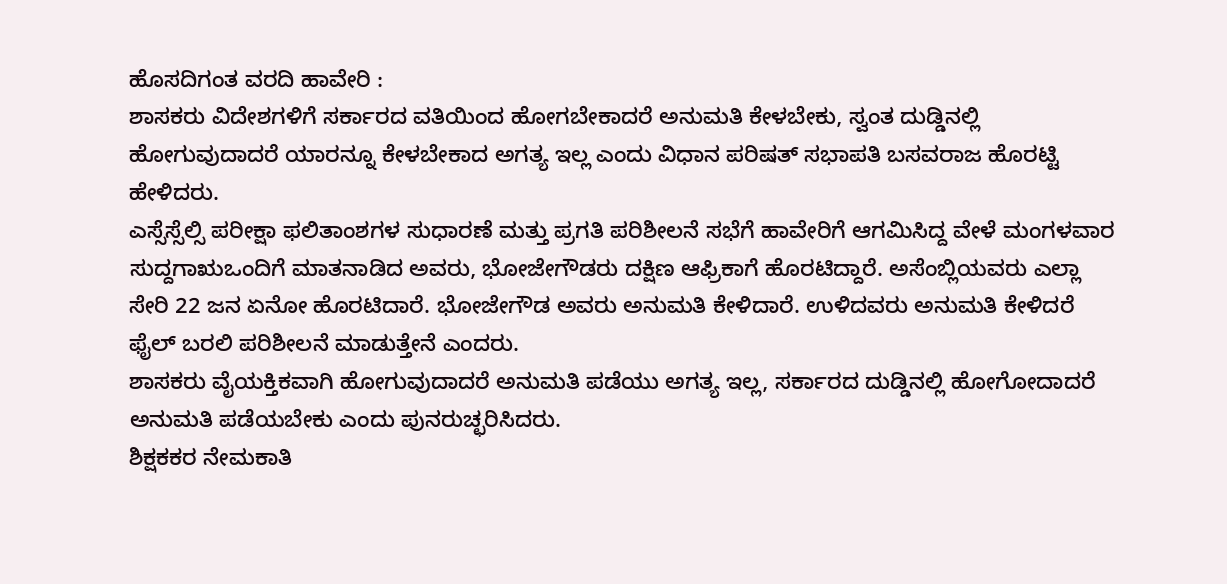ಹೊಸದಿಗಂತ ವರದಿ ಹಾವೇರಿ :
ಶಾಸಕರು ವಿದೇಶಗಳಿಗೆ ಸರ್ಕಾರದ ವತಿಯಿಂದ ಹೋಗಬೇಕಾದರೆ ಅನುಮತಿ ಕೇಳಬೇಕು, ಸ್ವಂತ ದುಡ್ಡಿನಲ್ಲಿ ಹೋಗುವುದಾದರೆ ಯಾರನ್ನೂ ಕೇಳಬೇಕಾದ ಅಗತ್ಯ ಇಲ್ಲ ಎಂದು ವಿಧಾನ ಪರಿಷತ್ ಸಭಾಪತಿ ಬಸವರಾಜ ಹೊರಟ್ಟಿ ಹೇಳಿದರು.
ಎಸ್ಸೆಸ್ಸೆಲ್ಸಿ ಪರೀಕ್ಷಾ ಫಲಿತಾಂಶಗಳ ಸುಧಾರಣೆ ಮತ್ತು ಪ್ರಗತಿ ಪರಿಶೀಲನೆ ಸಭೆಗೆ ಹಾವೇರಿಗೆ ಆಗಮಿಸಿದ್ದ ವೇಳೆ ಮಂಗಳವಾರ ಸುದ್ದಗಾಋಒಂದಿಗೆ ಮಾತನಾಡಿದ ಅವರು, ಭೋಜೇಗೌಡರು ದಕ್ಷಿಣ ಆಫ್ರಿಕಾಗೆ ಹೊರಟಿದ್ದಾರೆ. ಅಸೆಂಬ್ಲಿಯವರು ಎಲ್ಲಾ ಸೇರಿ 22 ಜನ ಏನೋ ಹೊರಟಿದಾರೆ. ಭೋಜೇಗೌಡ ಅವರು ಅನುಮತಿ ಕೇಳಿದಾರೆ. ಉಳಿದವರು ಅನುಮತಿ ಕೇಳಿದರೆ ಫೈಲ್ ಬರಲಿ ಪರಿಶೀಲನೆ ಮಾಡುತ್ತೇನೆ ಎಂದರು.
ಶಾಸಕರು ವೈಯಕ್ತಿಕವಾಗಿ ಹೋಗುವುದಾದರೆ ಅನುಮತಿ ಪಡೆಯು ಅಗತ್ಯ ಇಲ್ಲ, ಸರ್ಕಾರದ ದುಡ್ಡಿನಲ್ಲಿ ಹೋಗೋದಾದರೆ ಅನುಮತಿ ಪಡೆಯಬೇಕು ಎಂದು ಪುನರುಚ್ಛರಿಸಿದರು.
ಶಿಕ್ಷಕಕರ ನೇಮಕಾತಿ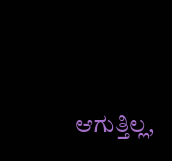ಆಗುತ್ತಿಲ್ಲ,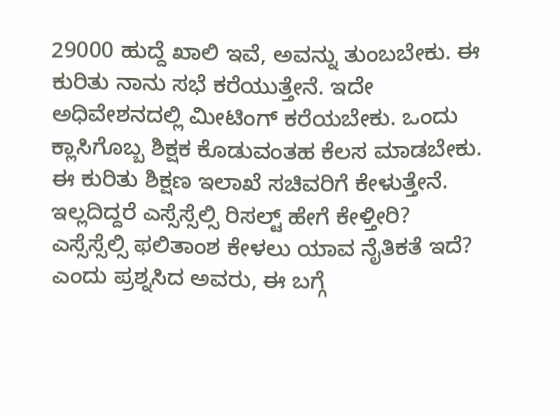29000 ಹುದ್ದೆ ಖಾಲಿ ಇವೆ, ಅವನ್ನು ತುಂಬಬೇಕು. ಈ ಕುರಿತು ನಾನು ಸಭೆ ಕರೆಯುತ್ತೇನೆ. ಇದೇ ಅಧಿವೇಶನದಲ್ಲಿ ಮೀಟಿಂಗ್ ಕರೆಯಬೇಕು. ಒಂದು ಕ್ಲಾಸಿಗೊಬ್ಬ ಶಿಕ್ಷಕ ಕೊಡುವಂತಹ ಕೆಲಸ ಮಾಡಬೇಕು. ಈ ಕುರಿತು ಶಿಕ್ಷಣ ಇಲಾಖೆ ಸಚಿವರಿಗೆ ಕೇಳುತ್ತೇನೆ. ಇಲ್ಲದಿದ್ದರೆ ಎಸ್ಸೆಸ್ಸೆಲ್ಸಿ ರಿಸಲ್ಟ್ ಹೇಗೆ ಕೇಳ್ತೀರಿ? ಎಸ್ಸೆಸ್ಸೆಲ್ಸಿ ಫಲಿತಾಂಶ ಕೇಳಲು ಯಾವ ನೈತಿಕತೆ ಇದೆ? ಎಂದು ಪ್ರಶ್ನಸಿದ ಅವರು, ಈ ಬಗ್ಗೆ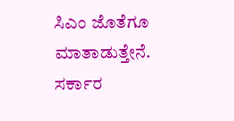ಸಿಎಂ ಜೊತೆಗೂ ಮಾತಾಡುತ್ತೇನೆ. ಸರ್ಕಾರ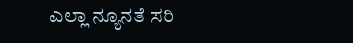ಎಲ್ಲಾ ನ್ಯೂನತೆ ಸರಿ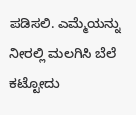ಪಡಿಸಲಿ. ಎಮ್ಮೆಯನ್ನು ನೀರಲ್ಲಿ ಮಲಗಿಸಿ ಬೆಲೆ ಕಟ್ಟೋದು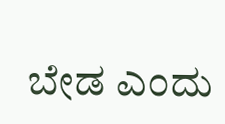ಬೇಡ ಎಂದು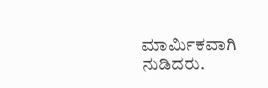ಮಾರ್ಮಿಕವಾಗಿ ನುಡಿದರು.